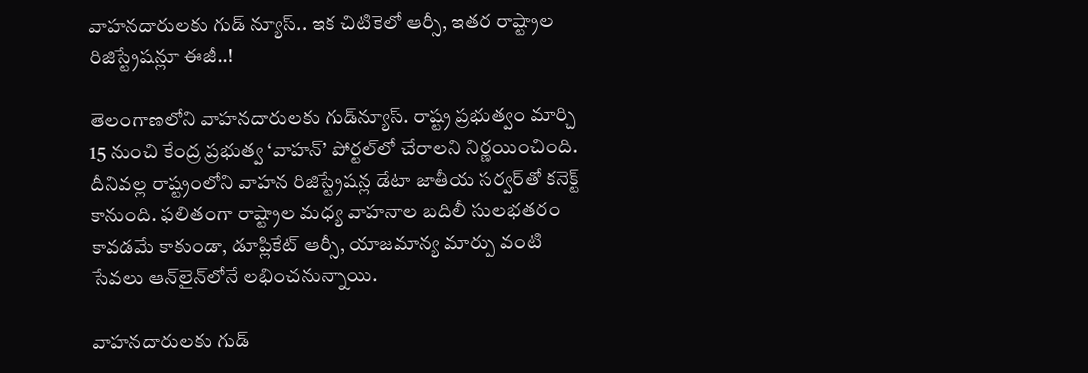వాహనదారులకు గుడ్ న్యూస్.. ఇక చిటికెలో ఆర్సీ, ఇతర రాష్ట్రాల రిజిస్ట్రేషన్లూ ఈజీ..!

తెలంగాణలోని వాహనదారులకు గుడ్‌న్యూస్. రాష్ట్ర ప్రభుత్వం మార్చి 15 నుంచి కేంద్ర ప్రభుత్వ ‘వాహన్’ పోర్టల్‌లో చేరాలని నిర్ణయించింది. దీనివల్ల రాష్ట్రంలోని వాహన రిజిస్ట్రేషన్ల డేటా జాతీయ సర్వర్‌తో కనెక్ట్ కానుంది. ఫలితంగా రాష్ట్రాల మధ్య వాహనాల బదిలీ సులభతరం కావడమే కాకుండా, డూప్లికేట్ ఆర్సీ, యాజమాన్య మార్పు వంటి సేవలు ఆన్‌లైన్‌లోనే లభించనున్నాయి.

వాహనదారులకు గుడ్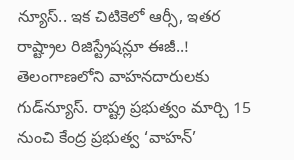న్యూస్.. ఇక చిటికెలో ఆర్సీ, ఇతర రాష్ట్రాల రిజిస్ట్రేషన్లూ ఈజీ..!
తెలంగాణలోని వాహనదారులకు గుడ్‌న్యూస్. రాష్ట్ర ప్రభుత్వం మార్చి 15 నుంచి కేంద్ర ప్రభుత్వ ‘వాహన్’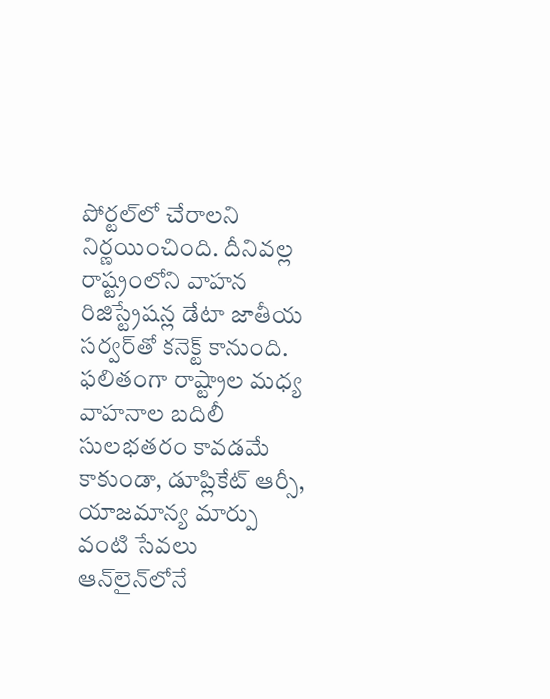పోర్టల్‌లో చేరాలని నిర్ణయించింది. దీనివల్ల రాష్ట్రంలోని వాహన రిజిస్ట్రేషన్ల డేటా జాతీయ సర్వర్‌తో కనెక్ట్ కానుంది. ఫలితంగా రాష్ట్రాల మధ్య వాహనాల బదిలీ సులభతరం కావడమే కాకుండా, డూప్లికేట్ ఆర్సీ, యాజమాన్య మార్పు వంటి సేవలు ఆన్‌లైన్‌లోనే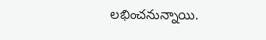లభించనున్నాయి.